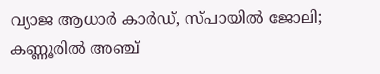വ്യാജ ആധാർ കാർഡ്, സ്പായിൽ ജോലി; കണ്ണൂരിൽ അഞ്ച്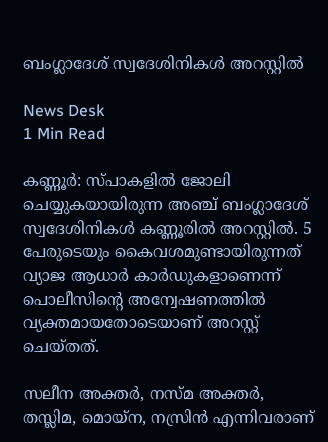ബംഗ്ലാദേശ് സ്വദേശിനികൾ അറസ്റ്റിൽ

News Desk
1 Min Read

കണ്ണൂർ: സ്പാകളിൽ ജോലി ചെയ്യുകയായിരുന്ന അഞ്ച് ബംഗ്ലാദേശ് സ്വദേശിനികൾ കണ്ണൂരിൽ അറസ്റ്റിൽ. 5 പേരുടെയും കൈവശമുണ്ടായിരുന്നത് വ്യാജ ആധാർ കാർഡുകളാണെന്ന് പൊലീസിൻ്റെ അന്വേഷണത്തിൽ വ്യക്തമായതോടെയാണ് അറസ്റ്റ് ചെയ്തത്.

സലീന അക്തർ, നസ്മ അക്തർ, തസ്ലിമ, മൊയ്ന, നസ്രിൻ എന്നിവരാണ്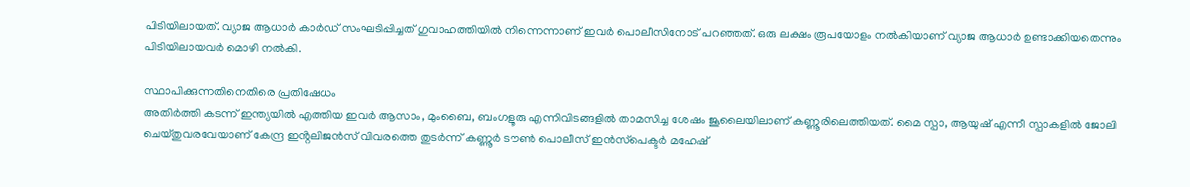പിടിയിലായത്. വ്യാജ ആധാർ കാർഡ് സംഘടിപ്പിച്ചത് ഗുവാഹത്തിയിൽ നിന്നെന്നാണ് ഇവർ പൊലീസിനോട് പറഞ്ഞത്. ഒരു ലക്ഷം രൂപയോളം നൽകിയാണ് വ്യാജ ആധാർ ഉണ്ടാക്കിയതെന്നും പിടിയിലായവർ മൊഴി നൽകി.

സ്ഥാപിക്കുന്നതിനെതിരെ പ്രതിഷേധം
അതിർത്തി കടന്ന് ഇന്ത്യയിൽ എത്തിയ ഇവർ ആസാം, മുംബൈ, ബംഗളൂരു എന്നിവിടങ്ങളിൽ താമസിച്ച ശേഷം ജൂലൈയിലാണ് കണ്ണൂരിലെത്തിയത്. മൈ സ്പാ, ആയുഷ് എന്നീ സ്പാകളിൽ ജോലി ചെയ്തുവരവേയാണ് കേന്ദ്ര ഇൻ്റലിജൻസ് വിവരത്തെ തുടർന്ന് കണ്ണൂർ ടൗൺ പൊലീസ് ഇൻസ്‌പെക്ടർ മഹേഷ്‌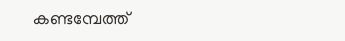കണ്ടമ്പേത്ത്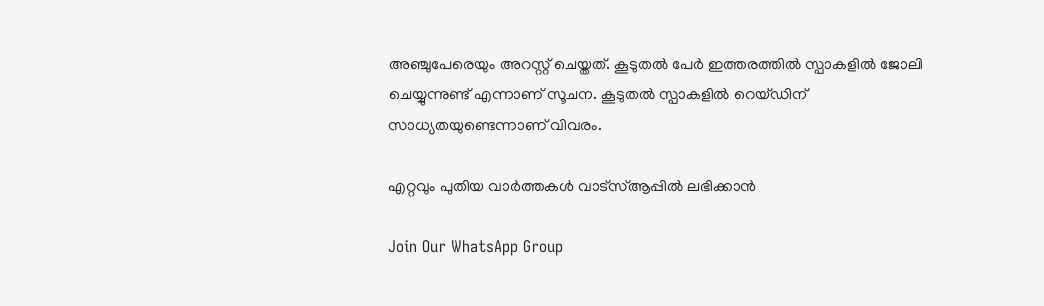അഞ്ചുപേരെയും അറസ്റ്റ് ചെയ്തത്. കൂടുതൽ പേർ ഇത്തരത്തിൽ സ്പാകളിൽ ജോലി ചെയ്യുന്നുണ്ട് എന്നാണ് സൂചന. കൂടുതൽ സ്പാകളിൽ റെയ്‌ഡിന് സാധ്യതയുണ്ടെന്നാണ് വിവരം.

എറ്റവും പുതിയ വാർത്തകൾ വാട്സ്ആപ്പിൽ ലഭിക്കാൻ

Join Our WhatsApp Group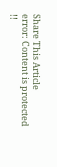Share This Article
error: Content is protected !!